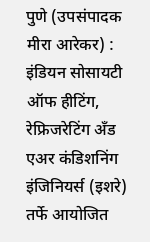पुणे (उपसंपादक मीरा आरेकर) : इंडियन सोसायटी ऑफ हीटिंग, रेफ्रिजरेटिंग अँड एअर कंडिशनिंग इंजिनियर्स (इशरे) तर्फे आयोजित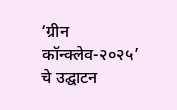‘ग्रीन कॉन्क्लेव-२०२५’ चे उद्घाटन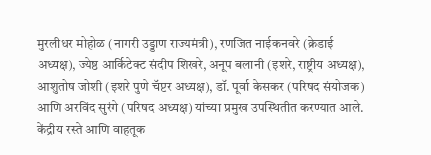मुरलीधर मोहोळ (नागरी उड्डाण राज्यमंत्री), रणजित नाईकनवरे (क्रेडाई अध्यक्ष), ज्येष्ठ आर्किटेक्ट संदीप शिखरे, अनूप बलानी (इशरे, राष्ट्रीय अध्यक्ष), आशुतोष जोशी (इशरे पुणे चॅप्टर अध्यक्ष), डॉ. पूर्वा केसकर (परिषद संयोजक) आणि अरविंद सुरंगे (परिषद अध्यक्ष) यांच्या प्रमुख उपस्थितीत करण्यात आले. केंद्रीय रस्ते आणि वाहतूक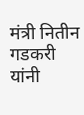मंत्री नितीन गडकरी यांनी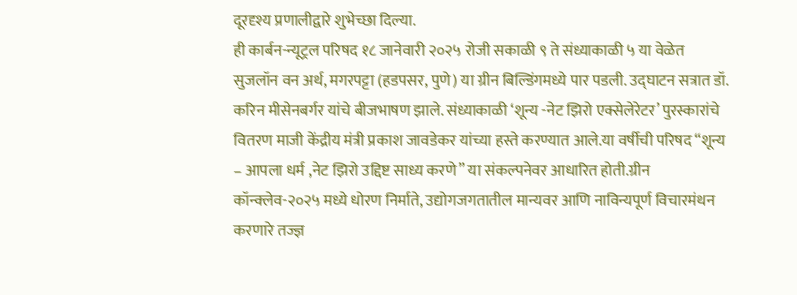दूरदृश्य प्रणालीद्वारे शुभेच्छा दिल्या.
ही कार्बन-न्यूट्रल परिषद १८ जानेवारी २०२५ रोजी सकाळी ९ ते संध्याकाळी ५ या वेळेत सुजलॉन वन अर्थ, मगरपट्टा (हडपसर, पुणे) या ग्रीन बिल्डिंगमध्ये पार पडली. उद्घाटन सत्रात डॉ. करिन मीसेनबर्गर यांचे बीजभाषण झाले. संध्याकाळी ‘शून्य -नेट झिरो एक्सेलेरेटर’ पुरस्कारांचे वितरण माजी केंद्रीय मंत्री प्रकाश जावडेकर यांच्या हस्ते करण्यात आले.या वर्षीची परिषद “शून्य – आपला धर्म ,नेट झिरो उद्दिष्ट साध्य करणे” या संकल्पनेवर आधारित होती.ग्रीन कॉन्क्लेव-२०२५ मध्ये धोरण निर्माते, उद्योगजगतातील मान्यवर आणि नाविन्यपूर्ण विचारमंथन करणारे तज्ज्ञ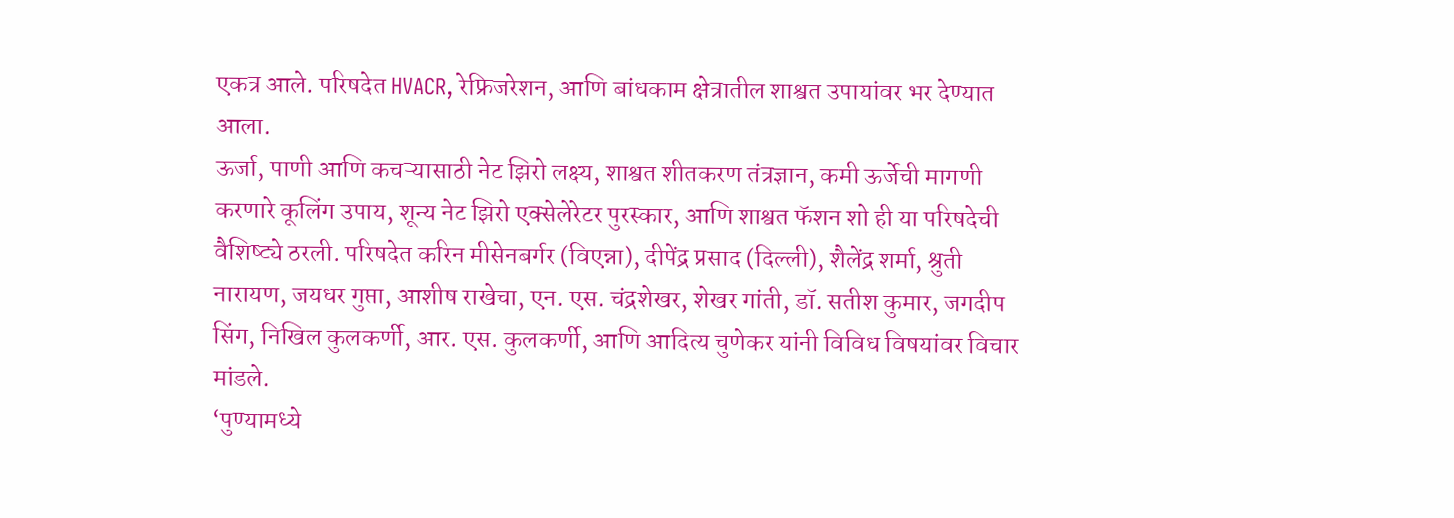एकत्र आले. परिषदेत HVACR, रेफ्रिजरेशन, आणि बांधकाम क्षेत्रातील शाश्वत उपायांवर भर देण्यात आला.
ऊर्जा, पाणी आणि कचऱ्यासाठी नेट झिरो लक्ष्य, शाश्वत शीतकरण तंत्रज्ञान, कमी ऊर्जेची मागणी करणारे कूलिंग उपाय, शून्य नेट झिरो एक्सेलेरेटर पुरस्कार, आणि शाश्वत फॅशन शो ही या परिषदेची वैशिष्ट्ये ठरली. परिषदेत करिन मीसेनबर्गर (विएन्ना), दीपेंद्र प्रसाद (दिल्ली), शैलेंद्र शर्मा, श्रुती नारायण, जयधर गुप्ता, आशीष राखेचा, एन. एस. चंद्रशेखर, शेखर गांती, डॉ. सतीश कुमार, जगदीप सिंग, निखिल कुलकर्णी, आर. एस. कुलकर्णी, आणि आदित्य चुणेकर यांनी विविध विषयांवर विचार मांडले.
‘पुण्यामध्ये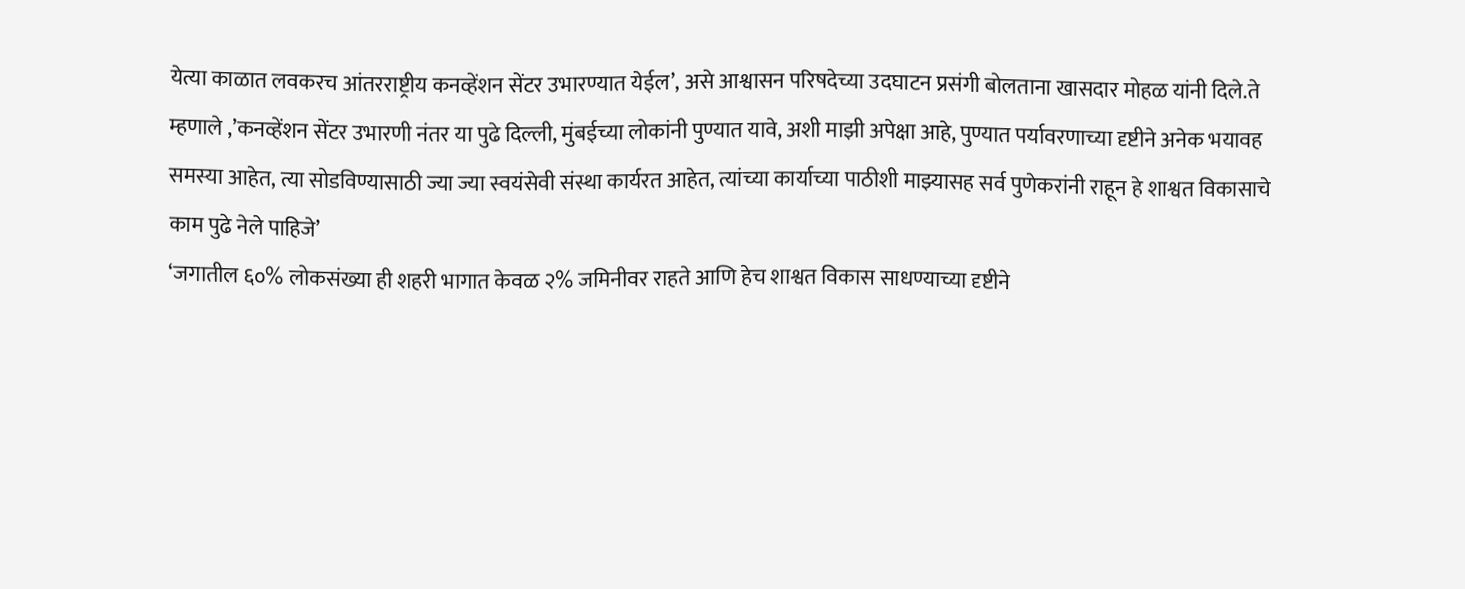येत्या काळात लवकरच आंतरराष्ट्रीय कनव्हेंशन सेंटर उभारण्यात येईल’, असे आश्वासन परिषदेच्या उदघाटन प्रसंगी बोलताना खासदार मोहळ यांनी दिले.ते म्हणाले ,’कनव्हेंशन सेंटर उभारणी नंतर या पुढे दिल्ली, मुंबईच्या लोकांनी पुण्यात यावे, अशी माझी अपेक्षा आहे, पुण्यात पर्यावरणाच्या दृष्टीने अनेक भयावह समस्या आहेत, त्या सोडविण्यासाठी ज्या ज्या स्वयंसेवी संस्था कार्यरत आहेत, त्यांच्या कार्याच्या पाठीशी माझ्यासह सर्व पुणेकरांनी राहून हे शाश्वत विकासाचे काम पुढे नेले पाहिजे’
‘जगातील ६०% लोकसंख्या ही शहरी भागात केवळ २% जमिनीवर राहते आणि हेच शाश्वत विकास साधण्याच्या दृष्टीने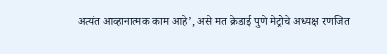अत्यंत आव्हानात्मक काम आहे’, असे मत क्रेडाई पुणे मेट्रोचे अध्यक्ष रणजित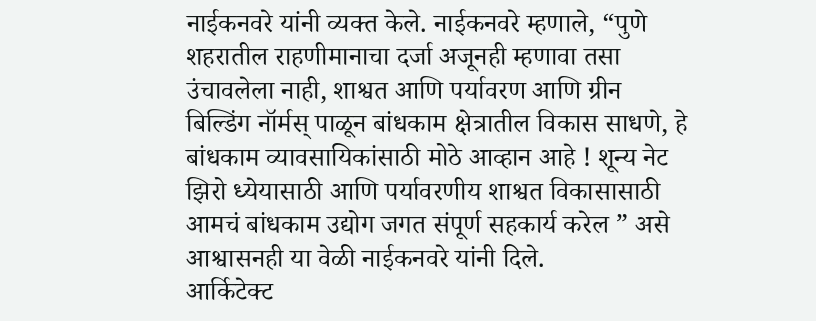नाईकनवरे यांनी व्यक्त केले. नाईकनवरे म्हणाले, “पुणे शहरातील राहणीमानाचा दर्जा अजूनही म्हणावा तसा उंचावलेला नाही, शाश्वत आणि पर्यावरण आणि ग्रीन बिल्डिंग नॉर्मस् पाळून बांधकाम क्षेत्रातील विकास साधणे, हे बांधकाम व्यावसायिकांसाठी मोठे आव्हान आहे ! शून्य नेट झिरो ध्येयासाठी आणि पर्यावरणीय शाश्वत विकासासाठी आमचं बांधकाम उद्योग जगत संपूर्ण सहकार्य करेल ” असे आश्वासनही या वेळी नाईकनवरे यांनी दिले.
आर्किटेक्ट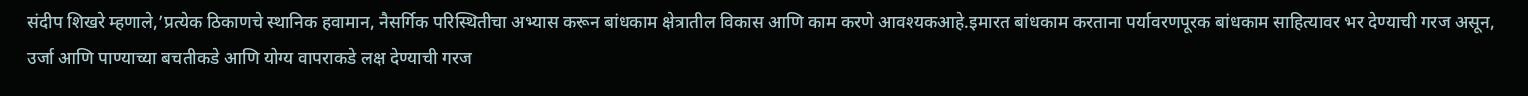संदीप शिखरे म्हणाले,’प्रत्येक ठिकाणचे स्थानिक हवामान, नैसर्गिक परिस्थितीचा अभ्यास करून बांधकाम क्षेत्रातील विकास आणि काम करणे आवश्यकआहे.इमारत बांधकाम करताना पर्यावरणपूरक बांधकाम साहित्यावर भर देण्याची गरज असून, उर्जा आणि पाण्याच्या बचतीकडे आणि योग्य वापराकडे लक्ष देण्याची गरज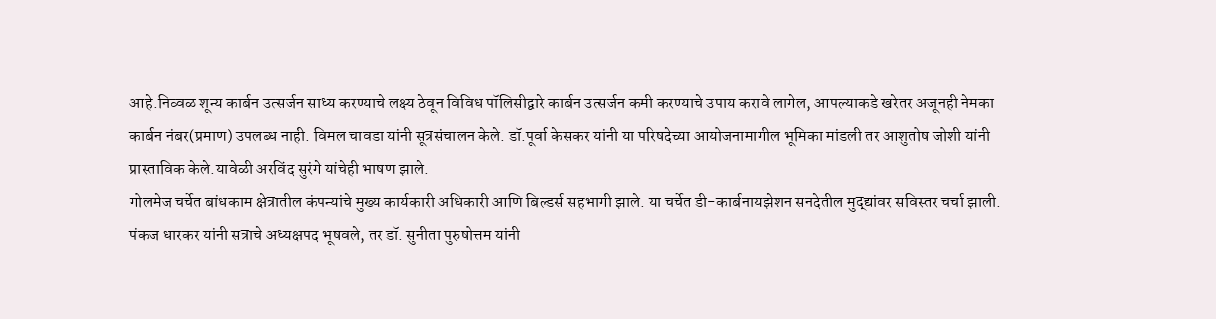आहे.निव्वळ शून्य कार्बन उत्सर्जन साध्य करण्याचे लक्ष्य ठेवून विविध पॉलिसीद्वारे कार्बन उत्सर्जन कमी करण्याचे उपाय करावे लागेल, आपल्याकडे खरेतर अजूनही नेमका कार्बन नंबर(प्रमाण) उपलब्ध नाही. विमल चावडा यांनी सूत्रसंचालन केले. डॉ.पूर्वा केसकर यांनी या परिषदेच्या आयोजनामागील भूमिका मांडली तर आशुतोष जोशी यांनी प्रास्ताविक केले.यावेळी अरविंद सुरंगे यांचेही भाषण झाले.
गोलमेज चर्चेत बांधकाम क्षेत्रातील कंपन्यांचे मुख्य कार्यकारी अधिकारी आणि बिल्डर्स सहभागी झाले. या चर्चेत डी-कार्बनायझेशन सनदेतील मुद्द्यांवर सविस्तर चर्चा झाली. पंकज धारकर यांनी सत्राचे अध्यक्षपद भूषवले, तर डॉ. सुनीता पुरुषोत्तम यांनी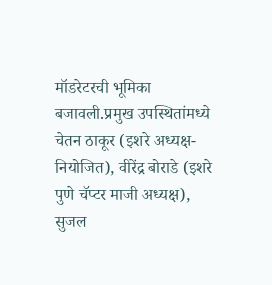मॉडरेटरची भूमिका बजावली.प्रमुख उपस्थितांमध्ये चेतन ठाकूर (इशरे अध्यक्ष-नियोजित), वीरेंद्र बोराडे (इशरे पुणे चॅप्टर माजी अध्यक्ष), सुजल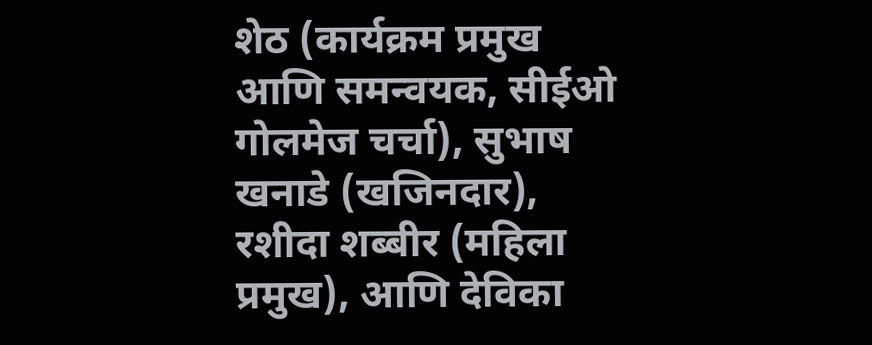शेठ (कार्यक्रम प्रमुख आणि समन्वयक, सीईओ गोलमेज चर्चा), सुभाष खनाडे (खजिनदार), रशीदा शब्बीर (महिला प्रमुख), आणि देविका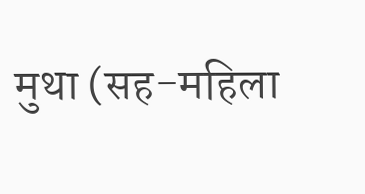मुथा (सह-महिला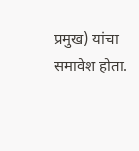प्रमुख) यांचा समावेश होता.